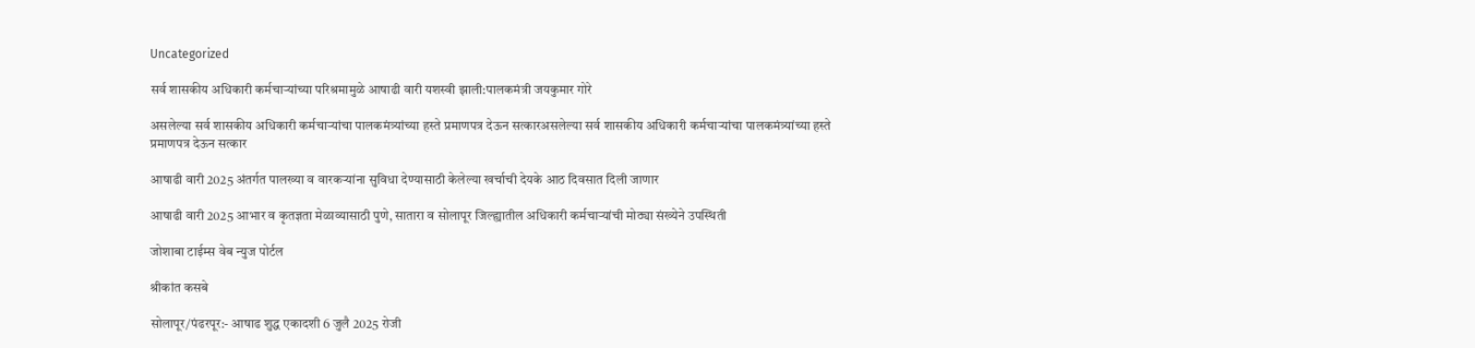Uncategorized

सर्व शासकीय अधिकारी कर्मचाऱ्यांच्या परिश्रमामुळे आषाढी वारी यशस्वी झाली:पालकमंत्री जयकुमार गोरे

असलेल्या सर्व शासकीय अधिकारी कर्मचाऱ्यांचा पालकमंत्र्यांच्या हस्ते प्रमाणपत्र देऊन सत्कारअसलेल्या सर्व शासकीय अधिकारी कर्मचाऱ्यांचा पालकमंत्र्यांच्या हस्ते प्रमाणपत्र देऊन सत्कार

आषाढी वारी 2025 अंतर्गत पालख्या व वारकऱ्यांना सुविधा देण्यासाठी केलेल्या खर्चाची देयके आठ दिवसात दिली जाणार

आषाढी वारी 2025 आभार व कृतज्ञता मेळाव्यासाठी पुणे, सातारा व सोलापूर जिल्ह्यातील अधिकारी कर्मचाऱ्यांची मोठ्या संख्येने उपस्थिती

जोशाबा टाईम्स वेब न्युज पोर्टल

श्रीकांत कसबे

सोलापूर/पंढरपूर:- आषाढ शुद्ध एकादशी 6 जुलै 2025 रोजी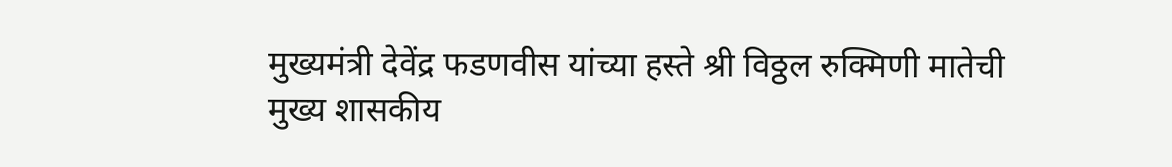मुख्यमंत्री देवेंद्र फडणवीस यांच्या हस्ते श्री विठ्ठल रुक्मिणी मातेची मुख्य शासकीय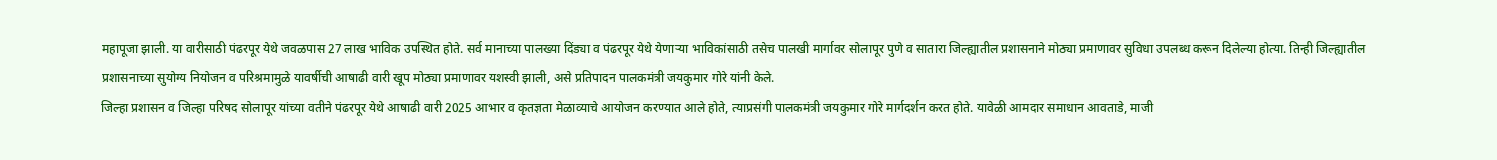महापूजा झाली. या वारीसाठी पंढरपूर येथे जवळपास 27 लाख भाविक उपस्थित होते. सर्व मानाच्या पालख्या दिंड्या व पंढरपूर येथे येणाऱ्या भाविकांसाठी तसेच पालखी मार्गावर सोलापूर पुणे व सातारा जिल्ह्यातील प्रशासनाने मोठ्या प्रमाणावर सुविधा उपलब्ध करून दिलेल्या होत्या. तिन्ही जिल्ह्यातील प्रशासनाच्या सुयोग्य नियोजन व परिश्रमामुळे यावर्षीची आषाढी वारी खूप मोठ्या प्रमाणावर यशस्वी झाली, असे प्रतिपादन पालकमंत्री जयकुमार गोरे यांनी केले.
जिल्हा प्रशासन व जिल्हा परिषद सोलापूर यांच्या वतीने पंढरपूर येथे आषाढी वारी 2025 आभार व कृतज्ञता मेळाव्याचे आयोजन करण्यात आले होते, त्याप्रसंगी पालकमंत्री जयकुमार गोरे मार्गदर्शन करत होते. यावेळी आमदार समाधान आवताडे, माजी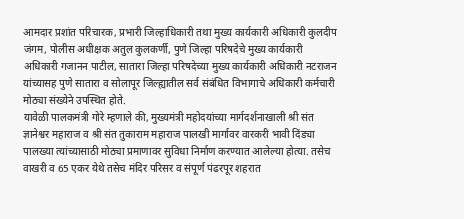आमदार प्रशांत परिचारक, प्रभारी जिल्हाधिकारी तथा मुख्य कार्यकारी अधिकारी कुलदीप जंगम, पोलीस अधीक्षक अतुल कुलकर्णी, पुणे जिल्हा परिषदेचे मुख्य कार्यकारी अधिकारी गजानन पाटील, सातारा जिल्हा परिषदेच्या मुख्य कार्यकारी अधिकारी नटराजन यांच्यासह पुणे सातारा व सोलापूर जिल्ह्यातील सर्व संबंधित विभागाचे अधिकारी कर्मचारी मोठ्या संख्येने उपस्थित होते.
यावेळी पालकमंत्री गोरे म्हणाले की, मुख्यमंत्री महोदयांच्या मार्गदर्शनाखाली श्री संत ज्ञानेश्वर महाराज व श्री संत तुकाराम महाराज पालखी मार्गावर वारकरी भावी दिंड्या पालख्या त्यांच्यासाठी मोठ्या प्रमाणावर सुविधा निर्माण करण्यात आलेल्या होत्या. तसेच वाखरी व 65 एकर येथे तसेच मंदिर परिसर व संपूर्ण पंढरपूर शहरात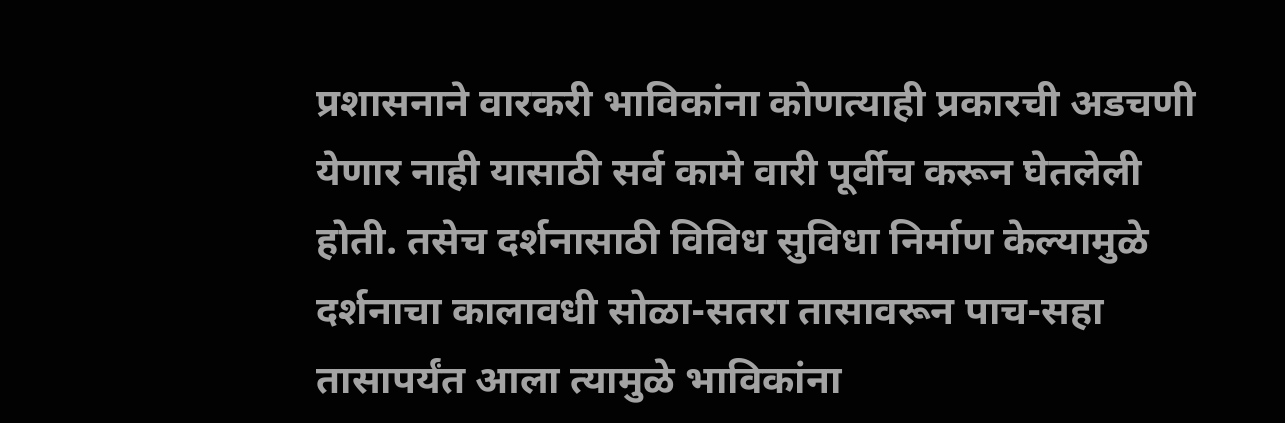प्रशासनाने वारकरी भाविकांना कोणत्याही प्रकारची अडचणी येणार नाही यासाठी सर्व कामे वारी पूर्वीच करून घेतलेली होती. तसेच दर्शनासाठी विविध सुविधा निर्माण केल्यामुळे दर्शनाचा कालावधी सोळा-सतरा तासावरून पाच-सहा तासापर्यंत आला त्यामुळे भाविकांना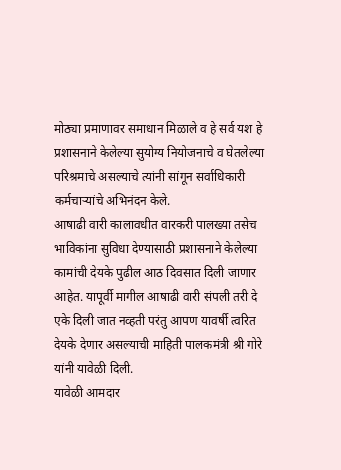मोठ्या प्रमाणावर समाधान मिळाले व हे सर्व यश हे प्रशासनाने केलेल्या सुयोग्य नियोजनाचे व घेतलेल्या परिश्रमाचे असल्याचे त्यांनी सांगून सर्वाधिकारी कर्मचाऱ्यांचे अभिनंदन केले.
आषाढी वारी कालावधीत वारकरी पालख्या तसेच भाविकांना सुविधा देण्यासाठी प्रशासनाने केलेल्या कामांची देयके पुढील आठ दिवसात दिली जाणार आहेत. यापूर्वी मागील आषाढी वारी संपली तरी दे एके दिली जात नव्हती परंतु आपण यावर्षी त्वरित देयके देणार असल्याची माहिती पालकमंत्री श्री गोरे यांनी यावेळी दिली.
यावेळी आमदार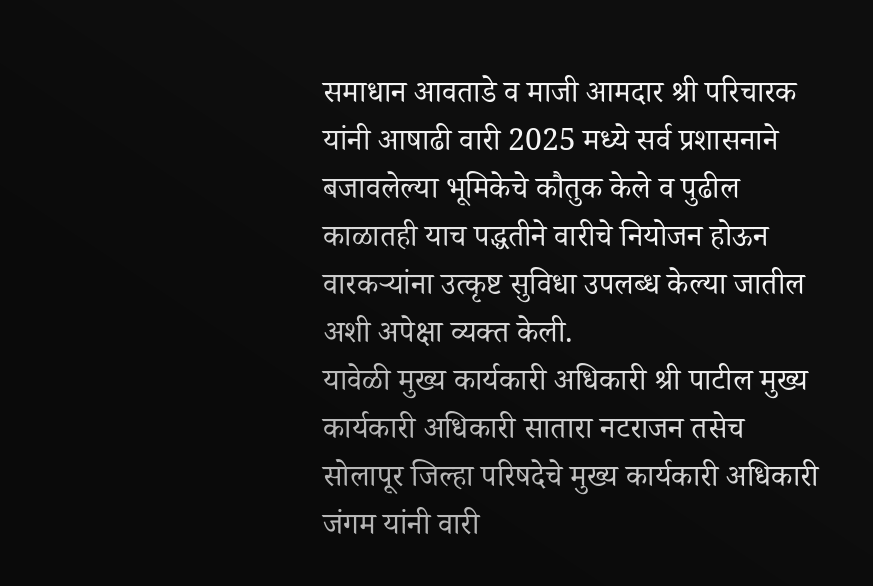समाधान आवताडे व माजी आमदार श्री परिचारक यांनी आषाढी वारी 2025 मध्ये सर्व प्रशासनाने बजावलेल्या भूमिकेचे कौतुक केले व पुढील काळातही याच पद्धतीने वारीचे नियोजन होऊन वारकऱ्यांना उत्कृष्ट सुविधा उपलब्ध केल्या जातील अशी अपेक्षा व्यक्त केली.
यावेळी मुख्य कार्यकारी अधिकारी श्री पाटील मुख्य कार्यकारी अधिकारी सातारा नटराजन तसेच सोलापूर जिल्हा परिषदेचे मुख्य कार्यकारी अधिकारी जंगम यांनी वारी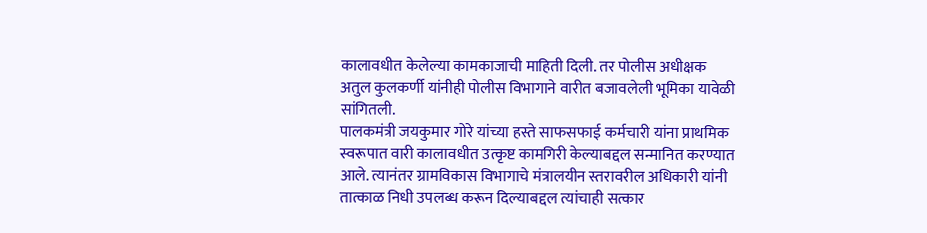कालावधीत केलेल्या कामकाजाची माहिती दिली. तर पोलीस अधीक्षक अतुल कुलकर्णी यांनीही पोलीस विभागाने वारीत बजावलेली भूमिका यावेळी सांगितली.
पालकमंत्री जयकुमार गोरे यांच्या हस्ते साफसफाई कर्मचारी यांना प्राथमिक स्वरूपात वारी कालावधीत उत्कृष्ट कामगिरी केल्याबद्दल सन्मानित करण्यात आले. त्यानंतर ग्रामविकास विभागाचे मंत्रालयीन स्तरावरील अधिकारी यांनी तात्काळ निधी उपलब्ध करून दिल्याबद्दल त्यांचाही सत्कार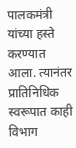पालकमंत्री यांच्या हस्ते करण्यात आला. त्यानंतर प्रातिनिधिक स्वरूपात काही विभाग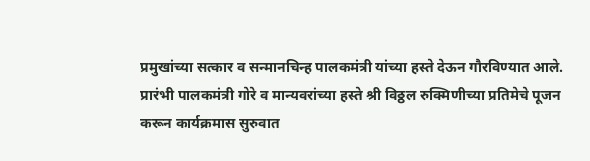प्रमुखांच्या सत्कार व सन्मानचिन्ह पालकमंत्री यांच्या हस्ते देऊन गौरविण्यात आले.
प्रारंभी पालकमंत्री गोरे व मान्यवरांच्या हस्ते श्री विठ्ठल रुक्मिणीच्या प्रतिमेचे पूजन करून कार्यक्रमास सुरुवात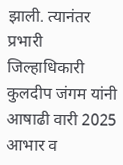झाली. त्यानंतर प्रभारी जिल्हाधिकारी कुलदीप जंगम यांनी आषाढी वारी 2025 आभार व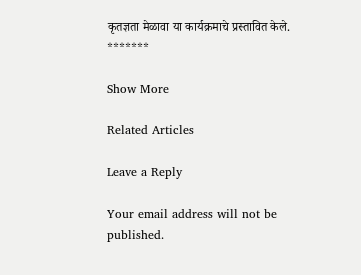कृतज्ञता मेळावा या कार्यक्रमाचे प्रस्तावित केले.
*******

Show More

Related Articles

Leave a Reply

Your email address will not be published.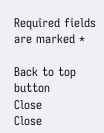Required fields are marked *

Back to top button
Close
Close